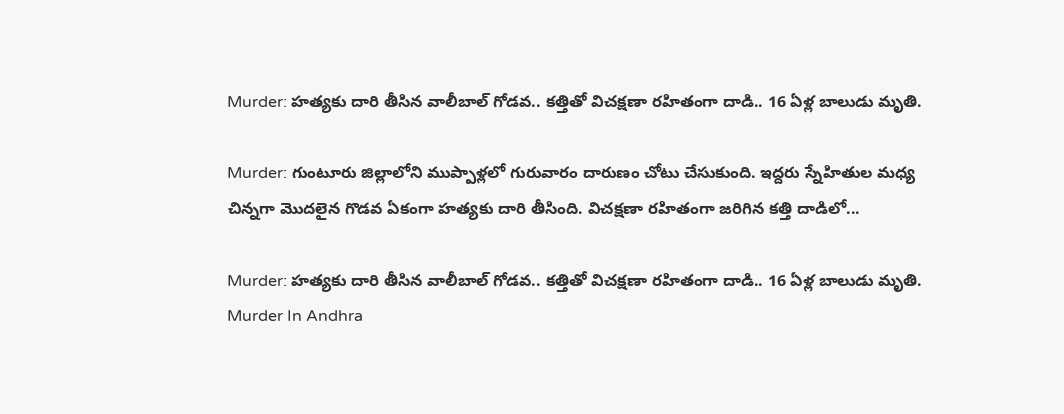Murder: హత్యకు దారి తీసిన వాలీబాల్‌ గోడవ.. కత్తితో విచక్షణా రహితంగా దాడి.. 16 ఏళ్ల బాలుడు మృతి.

Murder: గుంటూరు జిల్లాలోని ముప్పాళ్లలో గురువారం దారుణం చోటు చేసుకుంది. ఇద్దరు స్నేహితుల మధ్య చిన్నగా మొదలైన గొడవ ఏకంగా హత్యకు దారి తీసింది. విచక్షణా రహితంగా జరిగిన కత్తి దాడిలో...

Murder: హత్యకు దారి తీసిన వాలీబాల్‌ గోడవ.. కత్తితో విచక్షణా రహితంగా దాడి.. 16 ఏళ్ల బాలుడు మృతి.
Murder In Andhra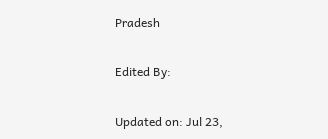Pradesh

Edited By:

Updated on: Jul 23,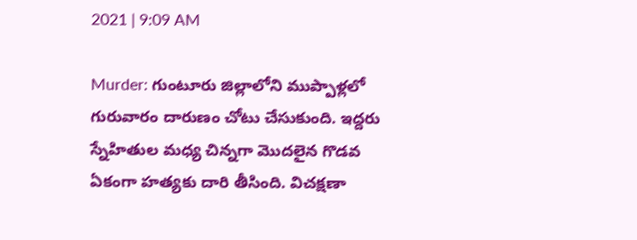2021 | 9:09 AM

Murder: గుంటూరు జిల్లాలోని ముప్పాళ్లలో గురువారం దారుణం చోటు చేసుకుంది. ఇద్దరు స్నేహితుల మధ్య చిన్నగా మొదలైన గొడవ ఏకంగా హత్యకు దారి తీసింది. విచక్షణా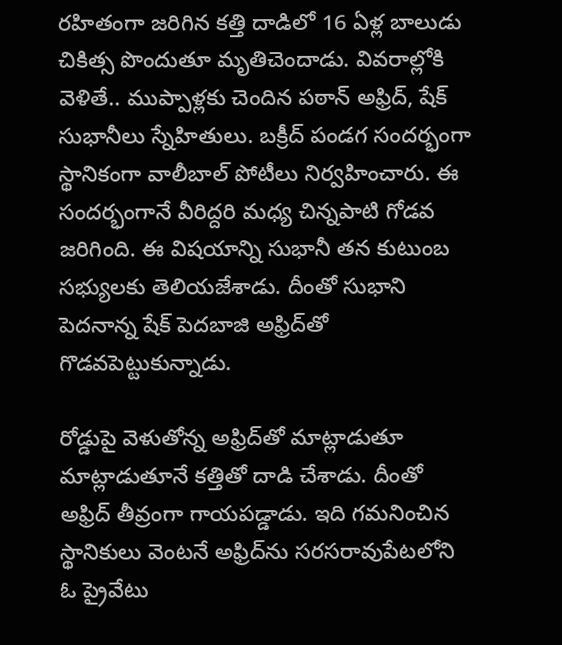రహితంగా జరిగిన కత్తి దాడిలో 16 ఏళ్ల బాలుడు చికిత్స పొందుతూ మృతిచెందాడు. వివరాల్లోకి వెళితే.. ముప్పాళ్లకు చెందిన పఠాన్‌ అఫ్రిద్‌, షేక్‌ సుభానీలు స్నేహితులు. బక్రీద్ పండగ సందర్భంగా స్థానికంగా వాలీబాల్‌ పోటీలు నిర్వహించారు. ఈ సందర్భంగానే వీరిద్దరి మధ్య చిన్నపాటి గోడవ జరిగింది. ఈ విషయాన్ని సుభానీ తన కుటుంబ సభ్యులకు తెలియజేశాడు. దీంతో సుభాని పెదనాన్న షేక్‌ పెదబాజి అఫ్రిద్‌తో గొడవపెట్టుకున్నాడు.

రోడ్డుపై వెళుతోన్న అఫ్రిద్‌తో మాట్లాడుతూ మాట్లాడుతూనే కత్తితో దాడి చేశాడు. దీంతో అఫ్రిద్‌ తీవ్రంగా గాయపడ్డాడు. ఇది గమనించిన స్థానికులు వెంటనే అఫ్రిద్‌ను సరసరావుపేటలోని ఓ ప్రైవేటు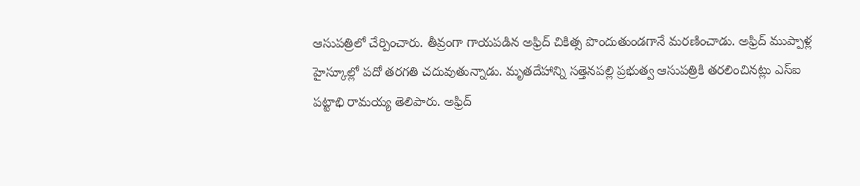ఆసుపత్రిలో చేర్పించారు. తీవ్రంగా గాయపడిన అఫ్రిద్‌ చికిత్స పొందుతుండగానే మరణించాడు. అఫ్రిద్‌ ముప్పాళ్ల హైస్కూల్లో పదో తరగతి చదువుతున్నాడు. మృతదేహాన్ని సత్తెనపల్లి ప్రభుత్వ ఆసుపత్రికి తరలించినట్లు ఎస్‌ఐ పట్టాభి రామయ్య తెలిపారు. అఫ్రిద్‌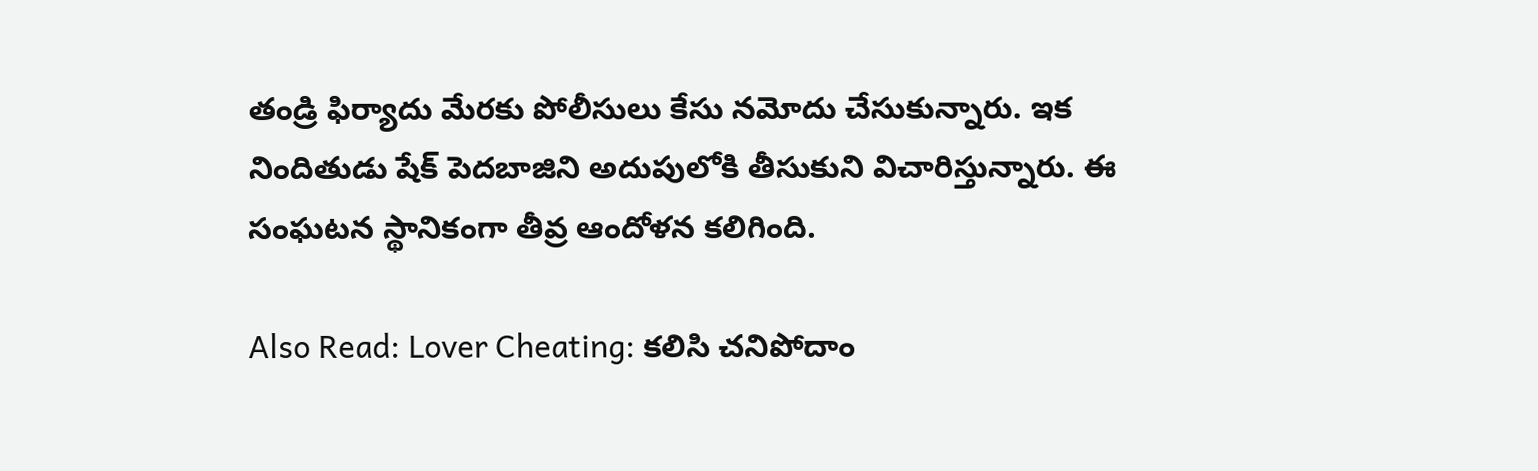తండ్రి ఫిర్యాదు మేరకు పోలీసులు కేసు నమోదు చేసుకున్నారు. ఇక నిందితుడు షేక్‌ పెదబాజిని అదుపులోకి తీసుకుని విచారిస్తున్నారు. ఈ సంఘటన స్థానికంగా తీవ్ర ఆందోళన కలిగింది.

Also Read: Lover Cheating: కలిసి చనిపోదాం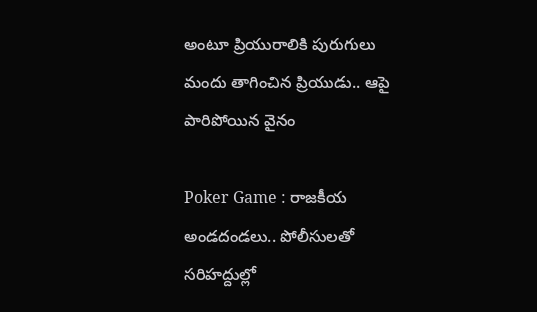అంటూ ప్రియురాలికి పురుగులు మందు తాగించిన ప్రియుడు.. ఆపై పారిపోయిన వైనం

Poker Game : రాజకీయ అండదండలు.. పోలీసులతో సరిహద్దుల్లో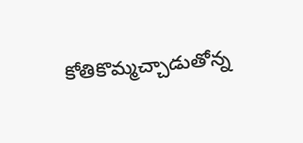కోతికొమ్మచ్చాడుతోన్న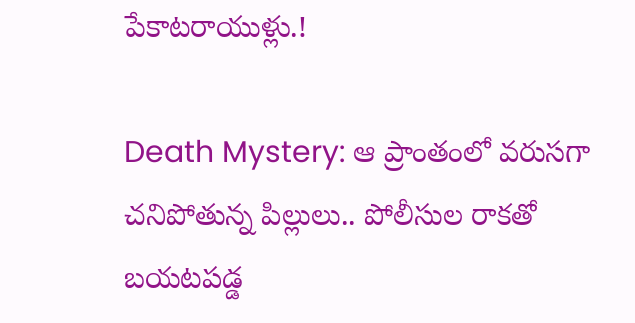పేకాటరాయుళ్లు.!

Death Mystery: ఆ ప్రాంతంలో వరుసగా చనిపోతున్న పిల్లులు.. పోలీసుల రాకతో బయటపడ్డ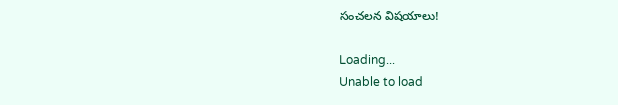సంచలన విషయాలు!

Loading...
Unable to load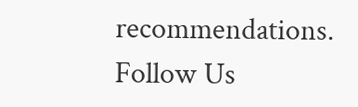recommendations.
Follow Us